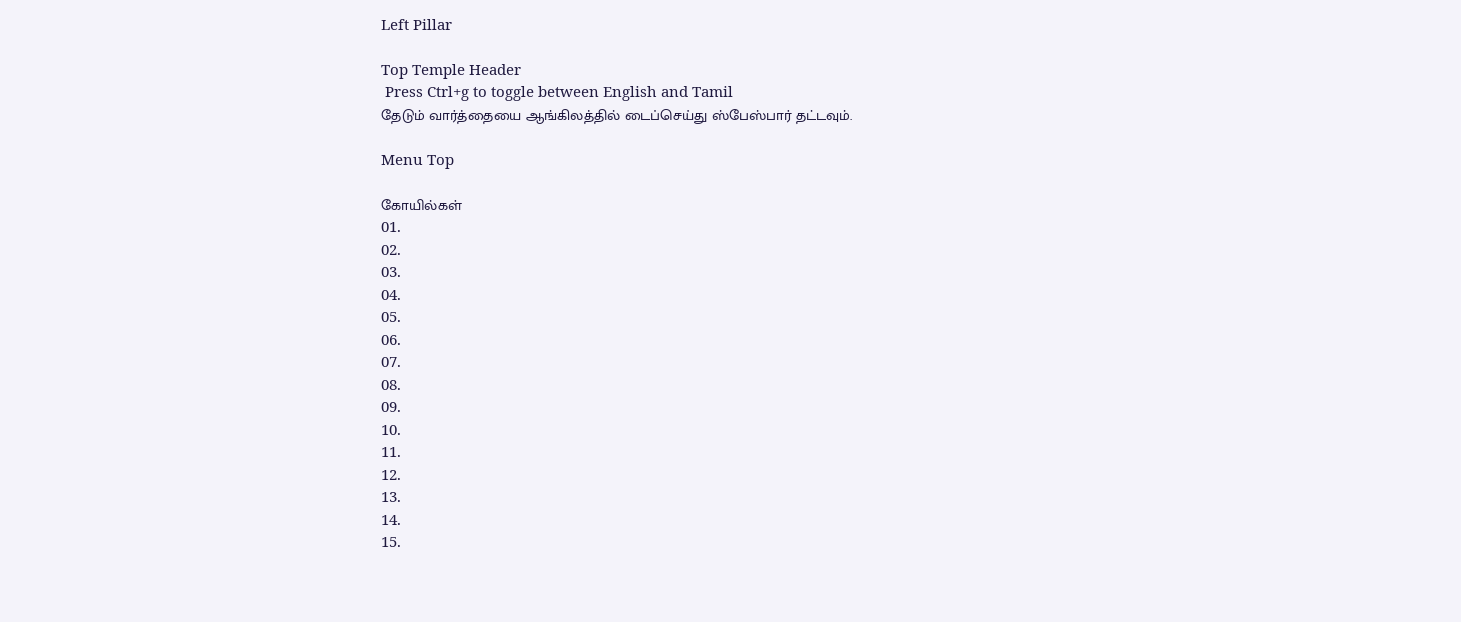Left Pillar

Top Temple Header
 Press Ctrl+g to toggle between English and Tamil
தேடும் வார்த்தையை ஆங்கிலத்தில் டைப்செய்து ஸ்பேஸ்பார் தட்டவும்.

Menu Top

கோயில்கள்
01.
02.
03.
04.
05.
06.
07.
08.
09.
10.
11.
12.
13.
14.
15.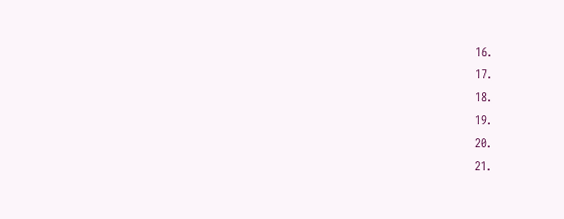16.
17.
18.
19.
20.
21.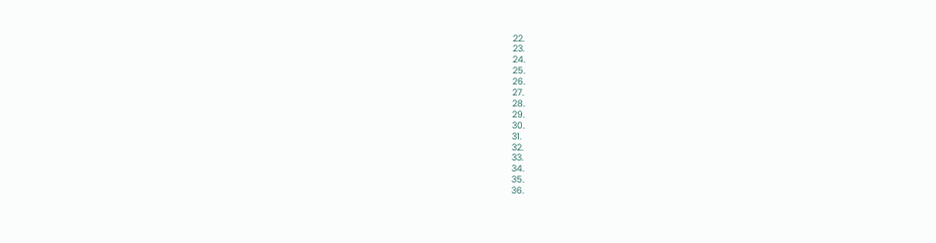22.
23.
24.
25.
26.
27.
28.
29.
30.
31.
32.
33.
34.
35.
36.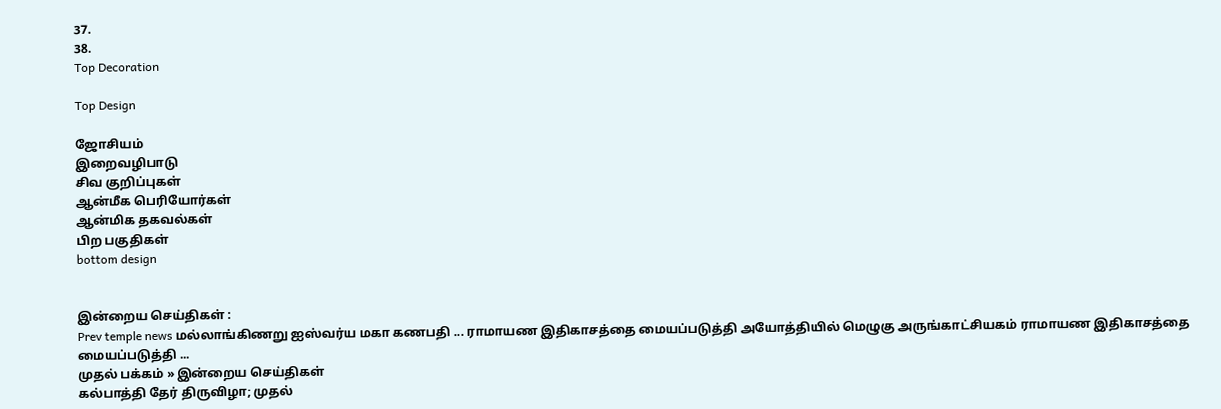37.
38.
Top Decoration

Top Design

ஜோசியம்
இறைவழிபாடு
சிவ குறிப்புகள்
ஆன்மீக பெரியோர்கள்
ஆன்மிக தகவல்கள்
பிற பகுதிகள்
bottom design


இன்றைய செய்திகள் :
Prev temple news மல்லாங்கிணறு ஐஸ்வர்ய மகா கணபதி ... ராமாயண இதிகாசத்தை மையப்படுத்தி அயோத்தியில் மெழுகு அருங்காட்சியகம் ராமாயண இதிகாசத்தை மையப்படுத்தி ...
முதல் பக்கம் » இன்றைய செய்திகள்
கல்பாத்தி தேர் திருவிழா; முதல்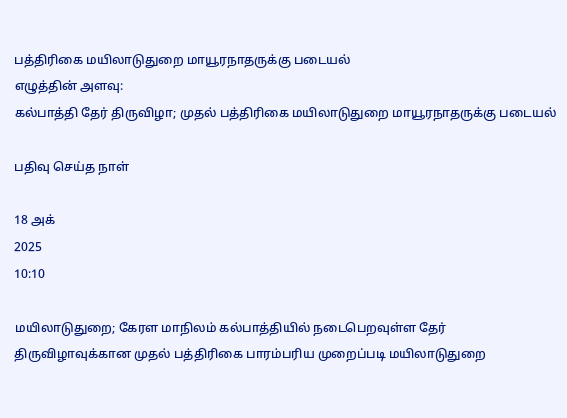பத்திரிகை மயிலாடுதுறை மாயூரநாதருக்கு படையல்
எழுத்தின் அளவு:
கல்பாத்தி தேர் திருவிழா; முதல் பத்திரிகை மயிலாடுதுறை மாயூரநாதருக்கு படையல்

பதிவு செய்த நாள்

18 அக்
2025
10:10

மயிலாடுதுறை; கேரள மாநிலம் கல்பாத்தியில் நடைபெறவுள்ள தேர் திருவிழாவுக்கான முதல் பத்திரிகை பாரம்பரிய முறைப்படி மயிலாடுதுறை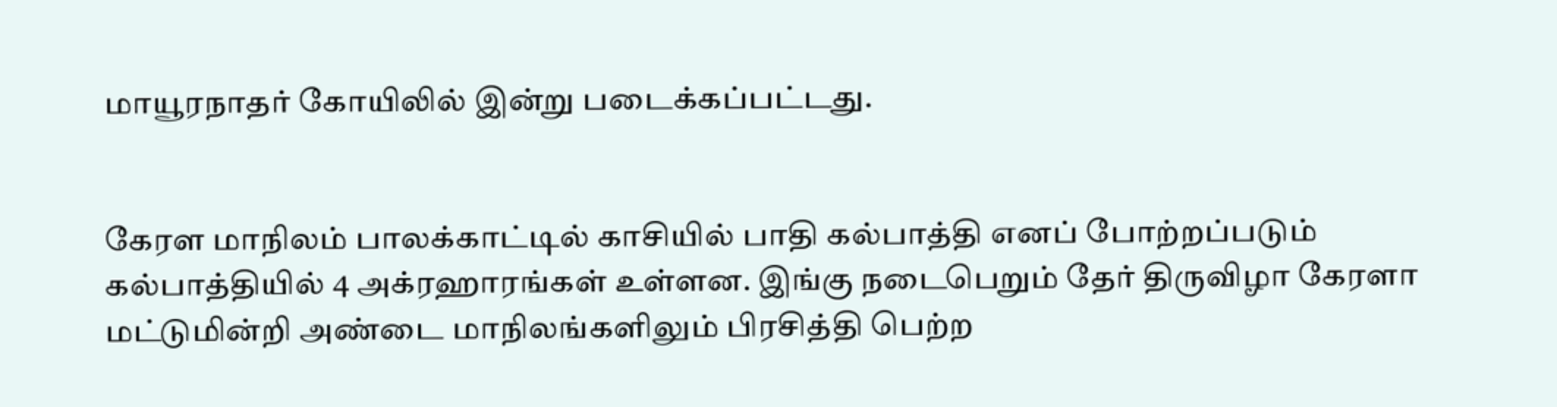மாயூரநாதர் கோயிலில் இன்று படைக்கப்பட்டது.


கேரள மாநிலம் பாலக்காட்டில் காசியில் பாதி கல்பாத்தி எனப் போற்றப்படும் கல்பாத்தியில் 4 அக்ரஹாரங்கள் உள்ளன. இங்கு நடைபெறும் தேர் திருவிழா கேரளா மட்டுமின்றி அண்டை மாநிலங்களிலும் பிரசித்தி பெற்ற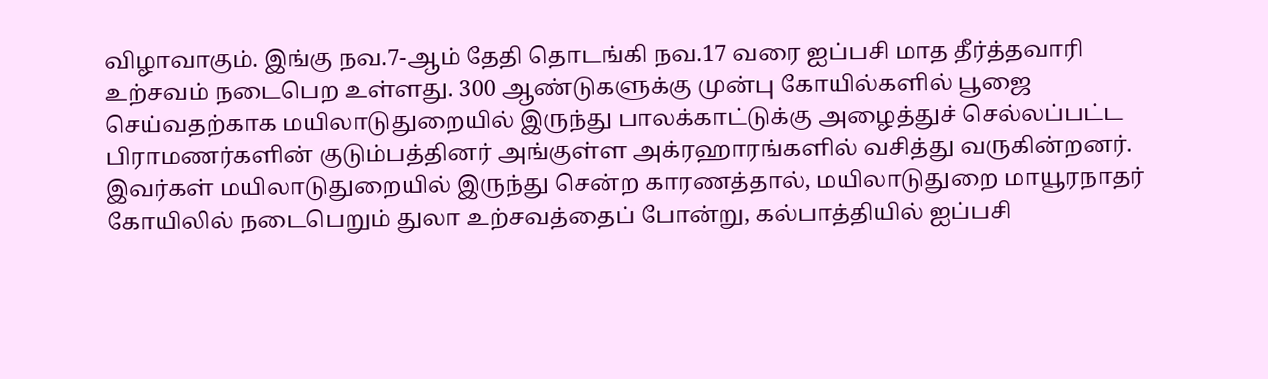விழாவாகும். இங்கு நவ.7-ஆம் தேதி தொடங்கி நவ.17 வரை ஐப்பசி மாத தீர்த்தவாரி உற்சவம் நடைபெற உள்ளது. 300 ஆண்டுகளுக்கு முன்பு கோயில்களில் பூஜை செய்வதற்காக மயிலாடுதுறையில் இருந்து பாலக்காட்டுக்கு அழைத்துச் செல்லப்பட்ட பிராமணர்களின் குடும்பத்தினர் அங்குள்ள அக்ரஹாரங்களில் வசித்து வருகின்றனர். இவர்கள் மயிலாடுதுறையில் இருந்து சென்ற காரணத்தால், மயிலாடுதுறை மாயூரநாதர் கோயிலில் நடைபெறும் துலா உற்சவத்தைப் போன்று, கல்பாத்தியில் ஐப்பசி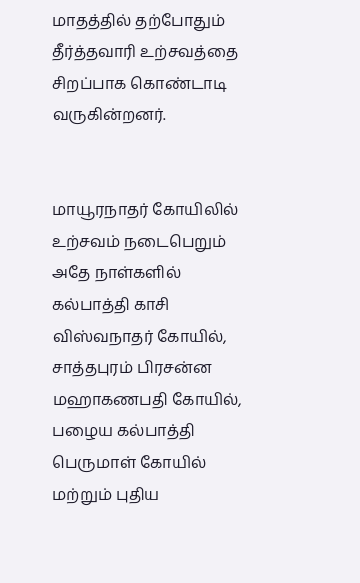மாதத்தில் தற்போதும் தீர்த்தவாரி உற்சவத்தை சிறப்பாக கொண்டாடி வருகின்றனர்.


மாயூரநாதர் கோயிலில் உற்சவம் நடைபெறும் அதே நாள்களில் கல்பாத்தி காசி விஸ்வநாதர் கோயில், சாத்தபுரம் பிரசன்ன மஹாகணபதி கோயில், பழைய கல்பாத்தி பெருமாள் கோயில் மற்றும் புதிய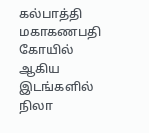கல்பாத்தி மகாகணபதி கோயில் ஆகிய இடங்களில் நிலா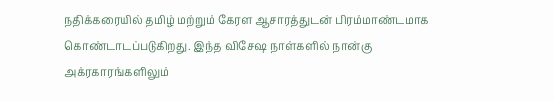நதிக்கரையில் தமிழ் மற்றும் கேரள ஆசாரத்துடன் பிரம்மாண்டமாக கொண்டாடப்படுகிறது. இந்த விசேஷ நாள்களில் நான்கு அக்ரகாரங்களிலும்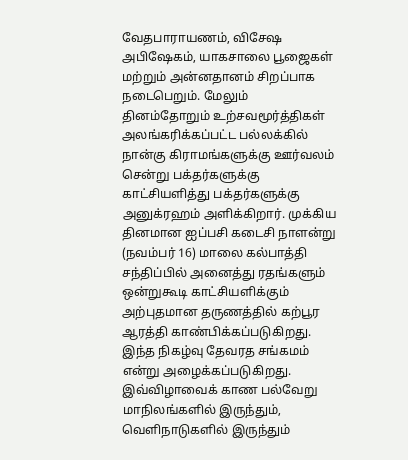வேதபாராயணம், விசேஷ அபிஷேகம், யாகசாலை பூஜைகள் மற்றும் அன்னதானம் சிறப்பாக நடைபெறும். மேலும் தினம்தோறும் உற்சவமூர்த்திகள் அலங்கரிக்கப்பட்ட பல்லக்கில் நான்கு கிராமங்களுக்கு ஊர்வலம் சென்று பக்தர்களுக்கு காட்சியளித்து பக்தர்களுக்கு அனுக்ரஹம் அளிக்கிறார். முக்கிய தினமான ஐப்பசி கடைசி நாளன்று (நவம்பர் 16) மாலை கல்பாத்தி சந்திப்பில் அனைத்து ரதங்களும் ஒன்றுகூடி காட்சியளிக்கும் அற்புதமான தருணத்தில் கற்பூர ஆரத்தி காண்பிக்கப்படுகிறது. இந்த நிகழ்வு தேவரத சங்கமம் என்று அழைக்கப்படுகிறது. இவ்விழாவைக் காண பல்வேறு மாநிலங்களில் இருந்தும், வெளிநாடுகளில் இருந்தும்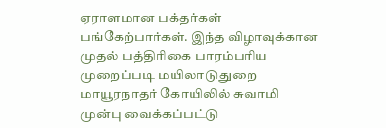ஏராளமான பக்தர்கள் பங்கேற்பார்கள். இந்த விழாவுக்கான முதல் பத்திரிகை பாரம்பரிய முறைப்படி மயிலாடுதுறை மாயூரநாதர் கோயிலில் சுவாமி முன்பு வைக்கப்பட்டு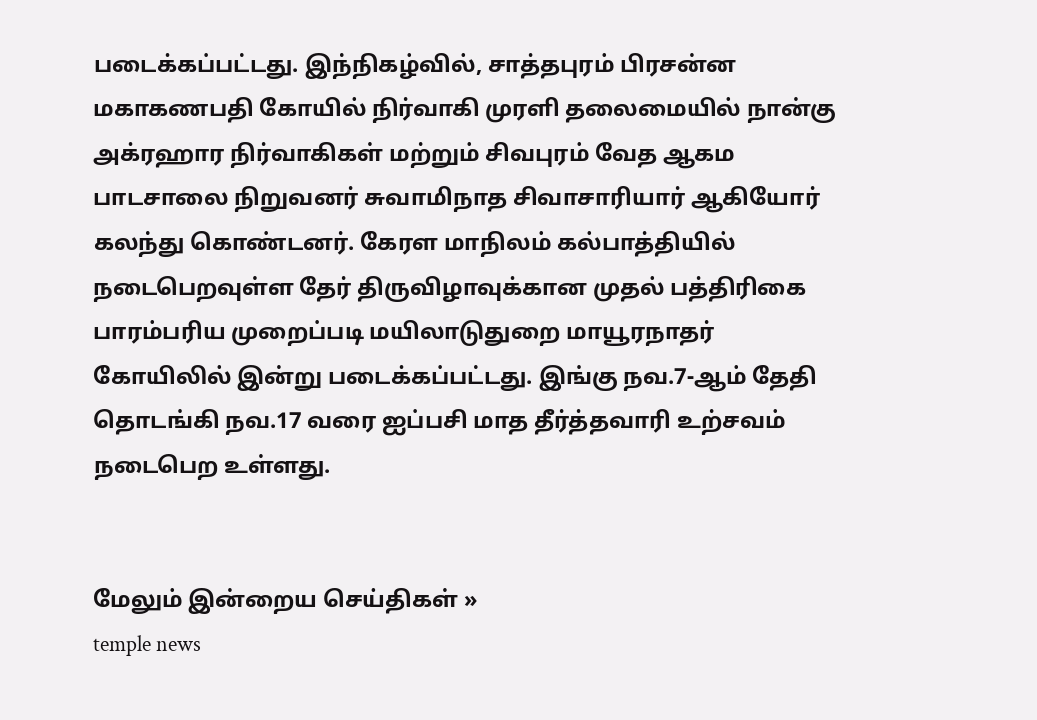படைக்கப்பட்டது. இந்நிகழ்வில், சாத்தபுரம் பிரசன்ன மகாகணபதி கோயில் நிர்வாகி முரளி தலைமையில் நான்கு அக்ரஹார நிர்வாகிகள் மற்றும் சிவபுரம் வேத ஆகம பாடசாலை நிறுவனர் சுவாமிநாத சிவாசாரியார் ஆகியோர் கலந்து கொண்டனர். கேரள மாநிலம் கல்பாத்தியில் நடைபெறவுள்ள தேர் திருவிழாவுக்கான முதல் பத்திரிகை பாரம்பரிய முறைப்படி மயிலாடுதுறை மாயூரநாதர் கோயிலில் இன்று படைக்கப்பட்டது. இங்கு நவ.7-ஆம் தேதி தொடங்கி நவ.17 வரை ஐப்பசி மாத தீர்த்தவாரி உற்சவம் நடைபெற உள்ளது.


மேலும் இன்றைய செய்திகள் »
temple news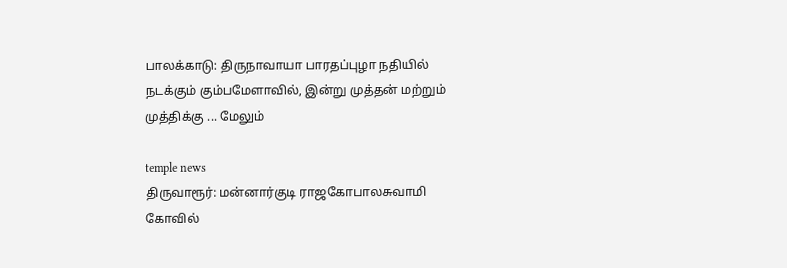பாலக்காடு: திருநாவாயா பாரதப்புழா நதியில் நடக்கும் கும்பமேளாவில், இன்று முத்தன் மற்றும் முத்திக்கு ... மேலும்

temple news
திருவாரூர்: மன்னார்குடி ராஜகோபாலசுவாமி கோவில்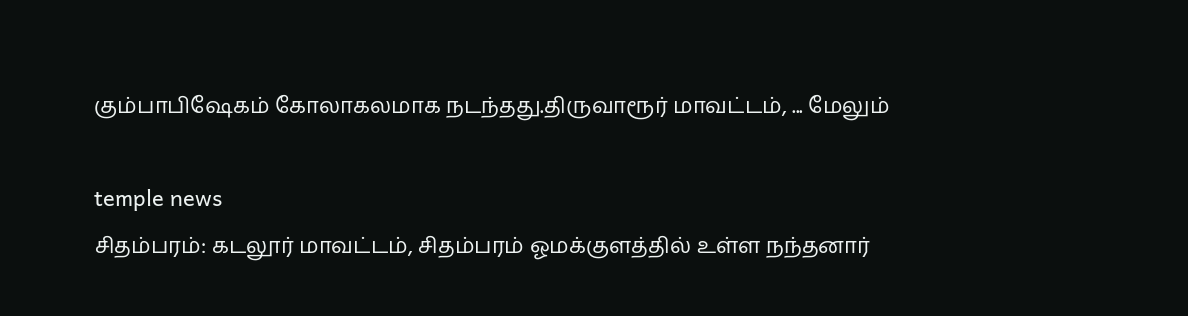கும்பாபிஷேகம் கோலாகலமாக நடந்தது.திருவாரூர் மாவட்டம், ... மேலும்

temple news
சிதம்பரம்: கடலூர் மாவட்டம், சிதம்பரம் ஓமக்குளத்தில் உள்ள நந்தனார்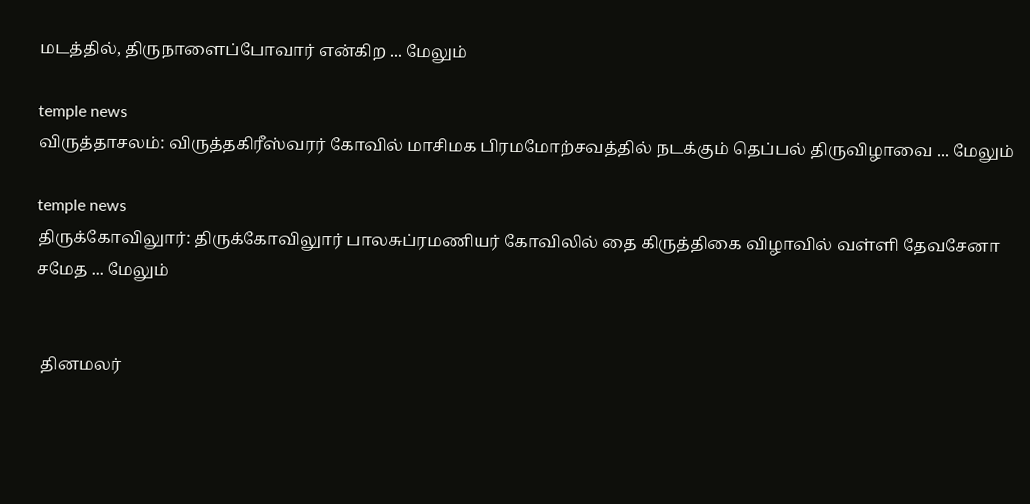மடத்தில், திருநாளைப்போவார் என்கிற ... மேலும்

temple news
விருத்தாசலம்: விருத்தகிரீஸ்வரர் கோவில் மாசிமக பிரமமோற்சவத்தில் நடக்கும் தெப்பல் திருவிழாவை ... மேலும்

temple news
திருக்கோவிலுார்: திருக்கோவிலுார் பாலசுப்ரமணியர் கோவிலில் தை கிருத்திகை விழாவில் வள்ளி தேவசேனா சமேத ... மேலும்


 தினமலர்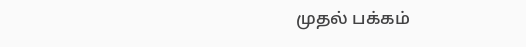முதல் பக்கம்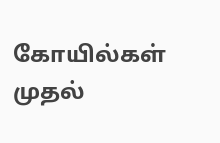கோயில்கள் முதல்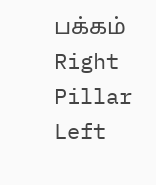பக்கம்
Right Pillar
Left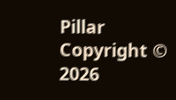Pillar
Copyright © 2026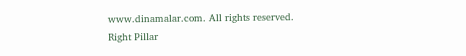www.dinamalar.com. All rights reserved.
Right Pillar